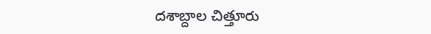దశాబ్దాల చిత్తూరు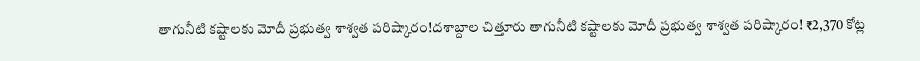తాగునీటి కష్టాలకు మోదీ ప్రభుత్వ శాశ్వత పరిష్కారం!దశాబ్దాల చిత్తూరు తాగునీటి కష్టాలకు మోదీ ప్రభుత్వ శాశ్వత పరిష్కారం! ₹2,370 కోట్ల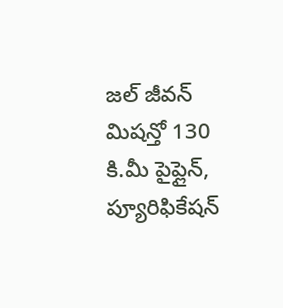జల్ జీవన్ మిషన్తో 130 కి.మీ పైప్లైన్, ప్యూరిఫికేషన్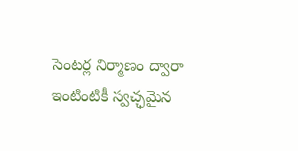సెంటర్ల నిర్మాణం ద్వారా ఇంటింటికీ స్వచ్ఛమైన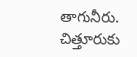తాగునీరు. చిత్తూరుకు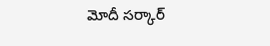మోదీ సర్కార్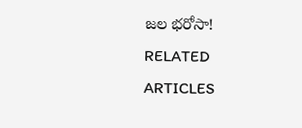జల భరోసా!
RELATED ARTICLES